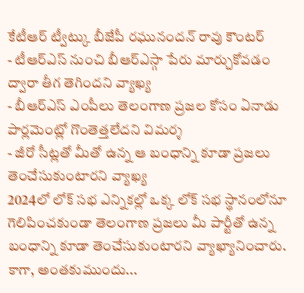కేటీఆర్ ట్వీట్కు బీజేపీ రఘునందన్ రావు కౌంటర్
- టీఆర్ఎస్ నుంచి బీఆర్ఎస్గా పేరు మార్చుకోవడం ద్వారా తీగ తెగిందని వ్యాఖ్య
- బీఆర్ఎస్ ఎంపీలు తెలంగాణ ప్రజల కోసం ఏనాడు పార్లమెంట్లో గొంతెత్తలేదని విమర్శ
- జీరో సీట్లతో మీతో ఉన్న ఆ బంధాన్ని కూడా ప్రజలు తెంచేసుకుంటారని వ్యాఖ్య
2024లో లోక్ సభ ఎన్నికల్లో ఒక్క లోక్ సభ స్థానంలోనూ గెలిపించకుండా తెలంగాణ ప్రజలు మీ పార్టీతో ఉన్న బంధాన్ని కూడా తెంచేసుకుంటారని వ్యాఖ్యానించారు. కాగా, అంతకుముందు...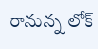రానున్న లోక్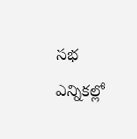సభ ఎన్నికల్లో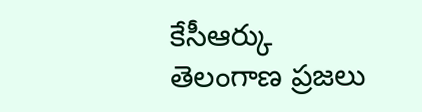కేసీఆర్కు తెలంగాణ ప్రజలు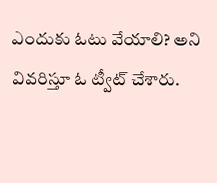ఎందుకు ఓటు వేయాలి? అని వివరిస్తూ ఓ ట్వీట్ చేశారు.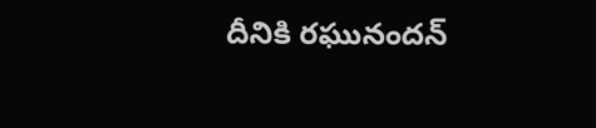దీనికి రఘునందన్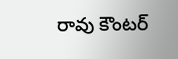రావు కౌంటర్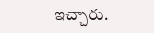ఇచ్చారు.